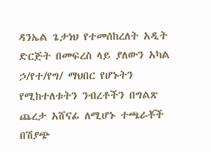ዳንኤል ጌታነህ የተመሰከረለት አዲት ድርጅት በመፍረስ ላይ ያለውን አካል ኃ/የተ/የግ/ ማህበር የሆኑትን የሚከተለቱትን ንብረቶችን በግልጽ ጨረታ አሸናፊ ለሚሆኑ ተጫራቾች በሽያጭ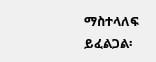ማስተላለፍ ይፈልጋል፡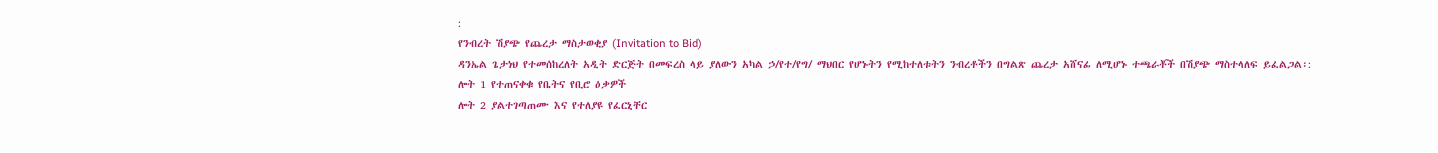:
የንብረት ሽያጭ የጨረታ ማስታወቂያ (Invitation to Bid)
ዳንኤል ጌታነህ የተመሰከረለት አዲት ድርጅት በመፍረስ ላይ ያለውን አካል ኃ/የተ/የግ/ ማህበር የሆኑትን የሚከተለቱትን ንብረቶችን በግልጽ ጨረታ አሸናፊ ለሚሆኑ ተጫራቾች በሽያጭ ማስተላለፍ ይፈልጋል፡:
ሎት 1 የተጠናቀቁ የቤትና የቢሮ ዕቃዎች
ሎት 2 ያልተገጣጠሙ እና የተለያዩ የፈርኒቸር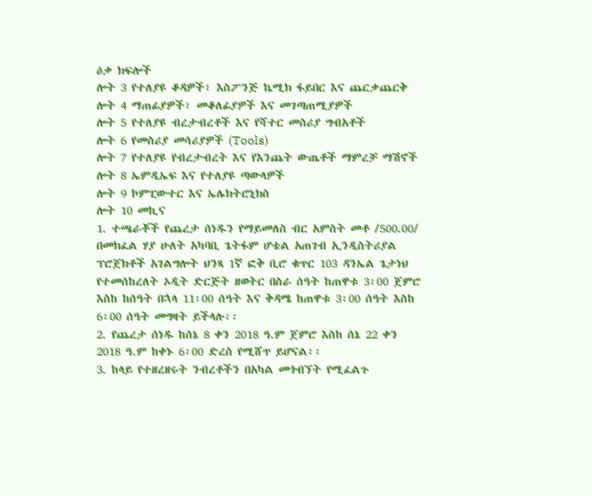ዕቃ ክፍሎች
ሎት 3 የተለያዩ ቆዳዎች፣ እስፖንጅ ኬሚክ ፋይበር እና ጨርቃጨርቅ
ሎት 4 ማጠፊያዎች፣ መቆለፊያዎች እና መገጣጠሚያዎች
ሎት 5 የተለያዩ ብረታብረቶች እና የሻተር መስሪያ ግብአቶች
ሎት 6 የመስሪያ መሳሪያዎች (Tools)
ሎት 7 የተለያዩ የብረታብረት እና የእንጨት ውጤቶች ማምረቻ ማሽኖች
ሎት 8 ኤምዲኤፍ እና የተለያዩ ጣውላዎች
ሎት 9 ኮምፒውተር እና ኤሌክትሮኒክስ
ሎት 10 መኪና
1. ተጫራቾች የጨረታ ሰነዱን የማይመለስ ብር አምስት መቶ /500.00/ በመክፈል ሃያ ሁለት አካባቢ ጌትፋም ሆቴል አጠገብ ኢንዲስትሪያል ፕሮጀክቶች አገልግሎት ህንጻ 1ኛ ፎቅ ቢሮ ቁጥር 103 ዳንኤል ጌታነህ የተመሰከረለት ኦዲት ድርጅት ዘወትር በስራ ሰዓት ከጠዋቱ 3፡00 ጀምሮ እስከ ከሰዓት በኋላ 11፡00 ሰዓት እና ቅዳሜ ከጠዋቱ 3፡00 ሰዓት እስከ 6፡00 ሰዓት መግዛት ይችላሉ፡፡
2. የጨረታ ሰነዱ ከሰኔ 8 ቀን 2018 ዓ.ም ጀምሮ እስከ ሰኔ 22 ቀን 2018 ዓ.ም ከቀኑ 6፡00 ድረስ የሚሸጥ ይሆናል፡፡
3. ከላይ የተዘረዘሩት ንብረቶችን በአካል መጎብኘት የሚፈልጉ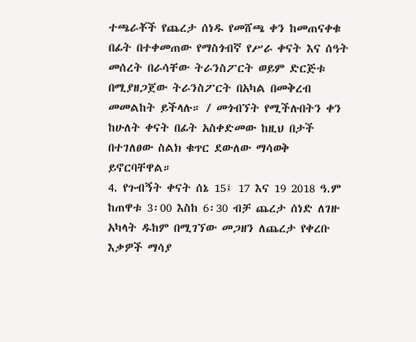ተጫራቾች የጨረታ ሰነዱ የመሸጫ ቀን ከመጠናቀቁ በፊት በተቀመጠው የማስጎብኛ የሥራ ቀናት እና ሰዓት መሰረት በራሳቸው ትራንስፖርት ወይም ድርጅቱ በሚያዘጋጀው ትራንስፖርት በአካል በመቅረብ መመልከት ይችላሉ። / መጎብኘት የሚችሉበትን ቀን ከሁለት ቀናት በፊት አስቀድመው ከዚህ በታች በተገለፀው ስልክ ቁጥር ደውለው ማሳወቅ ይኖርባቸዋል።
4. የጉብኝት ቀናት ሰኔ 15፤ 17 እና 19 2018 ዓ.ም ከጠዋቱ 3፡00 እስከ 6፡30 ብቻ ጨረታ ሰነድ ለገዙ አካላት ዱከም በሚገኘው መጋዘን ለጨረታ የቀረቡ እቃዎች ማሳያ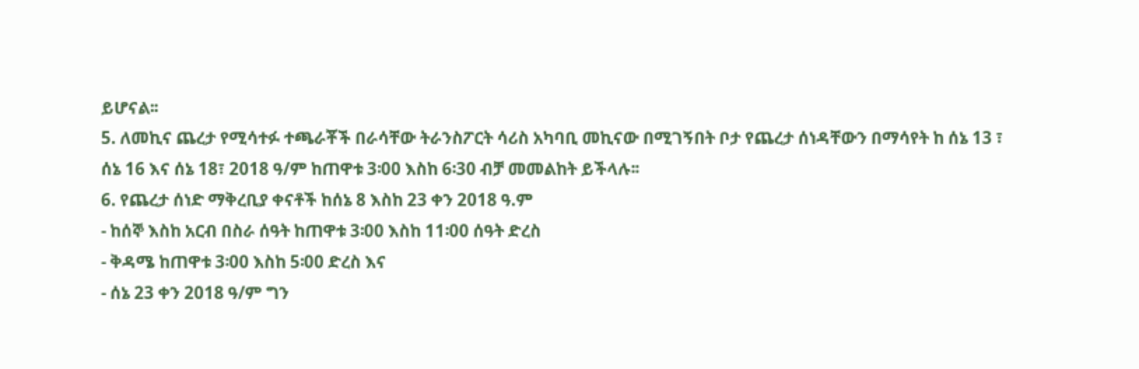ይሆናል፡፡
5. ለመኪና ጨረታ የሚሳተፉ ተጫራቾች በራሳቸው ትራንስፖርት ሳሪስ አካባቢ መኪናው በሚገኝበት ቦታ የጨረታ ሰነዳቸውን በማሳየት ከ ሰኔ 13 ፣ ሰኔ 16 እና ሰኔ 18፣ 2018 ዓ/ም ከጠዋቱ 3፡00 እስከ 6፡30 ብቻ መመልከት ይችላሉ፡፡
6. የጨረታ ሰነድ ማቅረቢያ ቀናቶች ከሰኔ 8 እስከ 23 ቀን 2018 ዓ.ም
- ከሰኞ እስከ አርብ በስራ ሰዓት ከጠዋቱ 3፡00 እስከ 11፡00 ሰዓት ድረስ
- ቅዳሜ ከጠዋቱ 3፡00 እስከ 5፡00 ድረስ እና
- ሰኔ 23 ቀን 2018 ዓ/ም ግን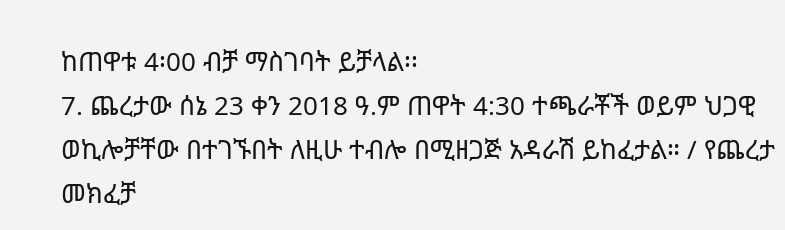ከጠዋቱ 4፡00 ብቻ ማስገባት ይቻላል፡፡
7. ጨረታው ሰኔ 23 ቀን 2018 ዓ.ም ጠዋት 4:30 ተጫራቾች ወይም ህጋዊ ወኪሎቻቸው በተገኙበት ለዚሁ ተብሎ በሚዘጋጅ አዳራሽ ይከፈታል። / የጨረታ መክፈቻ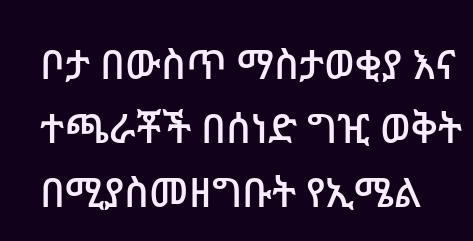ቦታ በውስጥ ማስታወቂያ እና ተጫራቾች በሰነድ ግዢ ወቅት በሚያስመዘግቡት የኢሜል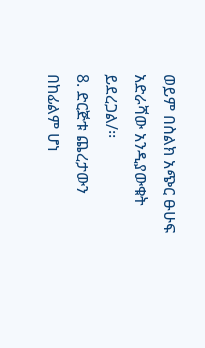ወይም በስልክ አጭር ፁሁፍ አድራሻው አንዲያውቁት ይደረጋል/፡፡
8. ድርጅቱ ጨረታውን በከፊልም ሆነ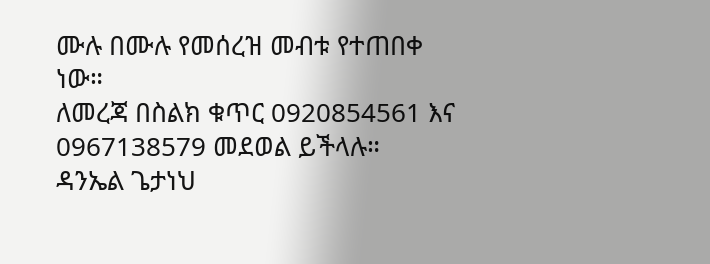ሙሉ በሙሉ የመሰረዝ መብቱ የተጠበቀ ነው።
ለመረጃ በስልክ ቁጥር 0920854561 እና 0967138579 መደወል ይችላሉ።
ዳንኤል ጌታነህ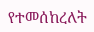የተመሰከረለት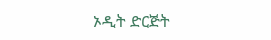ኦዲት ድርጅት